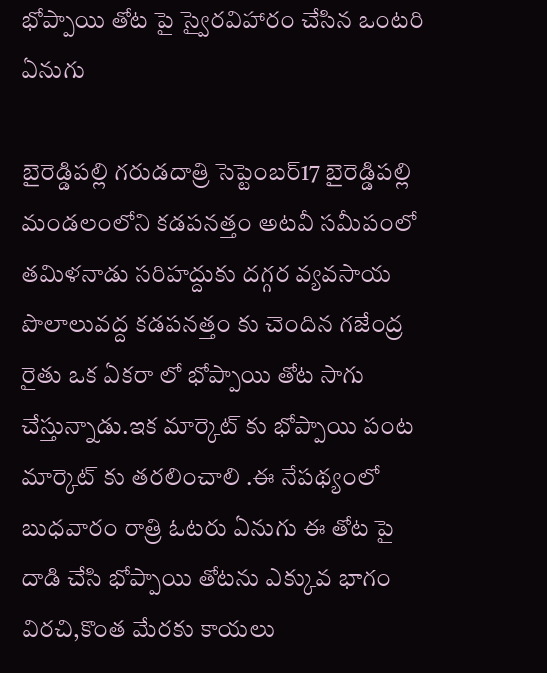భోప్పాయి తోట పై స్వైరవిహారం చేసిన ఒంటరి ఏనుగు

బైరెడ్డిపల్లి గరుడదాత్రి సెప్టెంబర్17 బైరెడ్డిపల్లి మండలంలోని కడపనత్తం అటవీ సమీపంలో తమిళనాడు సరిహద్దుకు దగ్గర వ్యవసాయ పొలాలువద్ద కడపనత్తం కు చెందిన గజేంద్ర రైతు ఒక ఏకరా లో భోప్పాయి తోట సాగు చేస్తున్నాడు.ఇక మార్కెట్ కు భోప్పాయి పంట మార్కెట్ కు తరలించాలి .ఈ నేపథ్యంలో బుధవారం రాత్రి ఓటరు ఏనుగు ఈ తోట పై దాడి చేసి భోప్పాయి తోటను ఎక్కువ భాగం విరచి,కొంత మేరకు కాయలు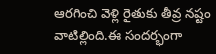ఆరగించి వెళ్లి రైతుకు తీవ్ర నష్టం వాటిల్లింది.ఈ సందర్భంగా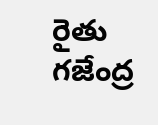రైతు గజేంద్ర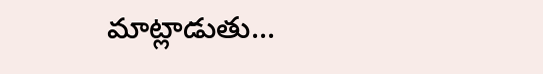మాట్లాడుతు...